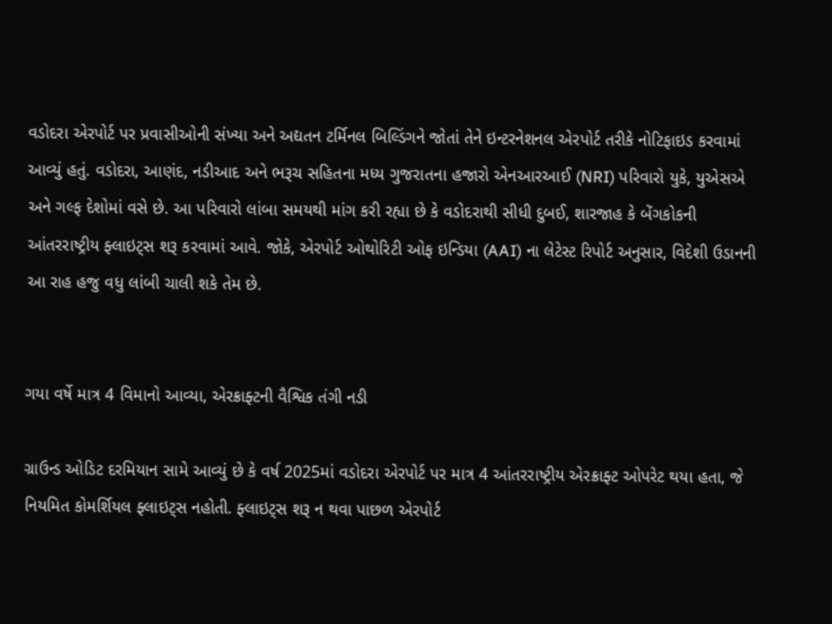વડોદરા એરપોર્ટ પર પ્રવાસીઓની સંખ્યા અને અદ્યતન ટર્મિનલ બિલ્ડિંગને જોતાં તેને ઇન્ટરનેશનલ એરપોર્ટ તરીકે નોટિફાઇડ કરવામાં આવ્યું હતું. વડોદરા, આણંદ, નડીઆદ અને ભરૂચ સહિતના મધ્ય ગુજરાતના હજારો એનઆરઆઈ (NRI) પરિવારો યુકે, યુએસએ અને ગલ્ફ દેશોમાં વસે છે. આ પરિવારો લાંબા સમયથી માંગ કરી રહ્યા છે કે વડોદરાથી સીધી દુબઈ, શારજાહ કે બેંગકોકની આંતરરાષ્ટ્રીય ફ્લાઇટ્સ શરૂ કરવામાં આવે. જોકે, એરપોર્ટ ઓથોરિટી ઓફ ઇન્ડિયા (AAI) ના લેટેસ્ટ રિપોર્ટ અનુસાર, વિદેશી ઉડાનની આ રાહ હજુ વધુ લાંબી ચાલી શકે તેમ છે.


ગયા વર્ષે માત્ર 4 વિમાનો આવ્યા, એરક્રાફ્ટની વૈશ્વિક તંગી નડી

ગ્રાઉન્ડ ઓડિટ દરમિયાન સામે આવ્યું છે કે વર્ષ 2025માં વડોદરા એરપોર્ટ પર માત્ર 4 આંતરરાષ્ટ્રીય એરક્રાફ્ટ ઓપરેટ થયા હતા, જે નિયમિત કોમર્શિયલ ફ્લાઇટ્સ નહોતી. ફ્લાઇટ્સ શરૂ ન થવા પાછળ એરપોર્ટ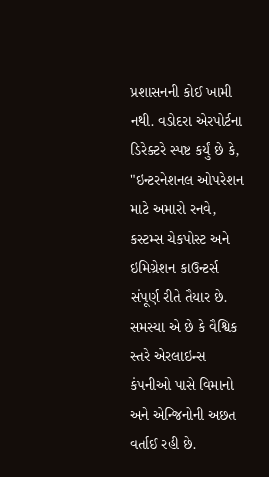પ્રશાસનની કોઈ ખામી નથી. વડોદરા એરપોર્ટના ડિરેક્ટરે સ્પષ્ટ કર્યું છે કે, "ઇન્ટરનેશનલ ઓપરેશન માટે અમારો રનવે, કસ્ટમ્સ ચેકપોસ્ટ અને ઇમિગ્રેશન કાઉન્ટર્સ સંપૂર્ણ રીતે તૈયાર છે. સમસ્યા એ છે કે વૈશ્વિક સ્તરે એરલાઇન્સ કંપનીઓ પાસે વિમાનો અને એન્જિનોની અછત વર્તાઈ રહી છે.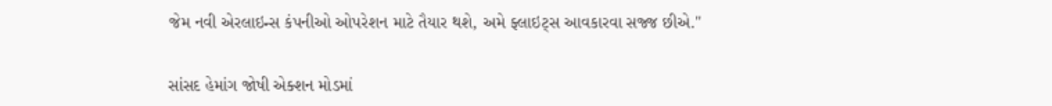જેમ નવી એરલાઇન્સ કંપનીઓ ઓપરેશન માટે તૈયાર થશે, અમે ફ્લાઇટ્સ આવકારવા સજ્જ છીએ."

સાંસદ હેમાંગ જોષી એક્શન મોડમાં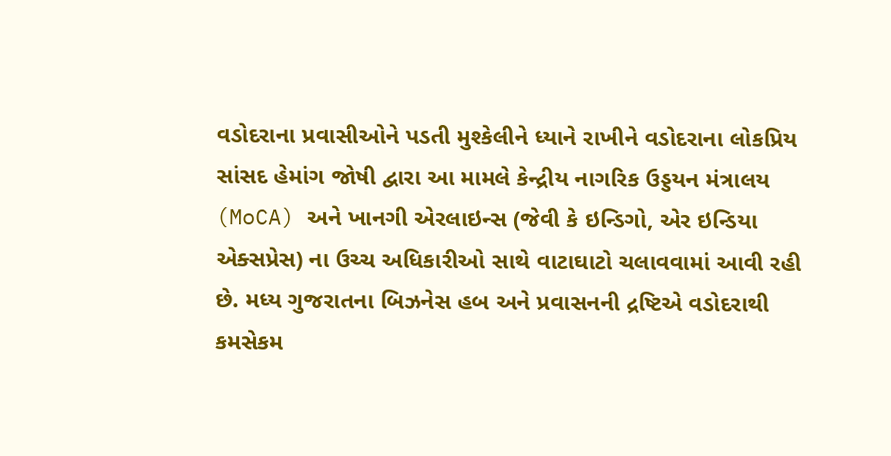વડોદરાના પ્રવાસીઓને પડતી મુશ્કેલીને ધ્યાને રાખીને વડોદરાના લોકપ્રિય સાંસદ હેમાંગ જોષી દ્વારા આ મામલે કેન્દ્રીય નાગરિક ઉડ્ડયન મંત્રાલય (MoCA) અને ખાનગી એરલાઇન્સ (જેવી કે ઇન્ડિગો, એર ઇન્ડિયા એક્સપ્રેસ) ના ઉચ્ચ અધિકારીઓ સાથે વાટાઘાટો ચલાવવામાં આવી રહી છે. મધ્ય ગુજરાતના બિઝનેસ હબ અને પ્રવાસનની દ્રષ્ટિએ વડોદરાથી કમસેકમ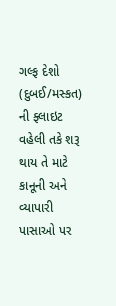ગલ્ફ દેશો (દુબઈ/મસ્કત) ની ફ્લાઇટ વહેલી તકે શરૂ થાય તે માટે કાનૂની અને વ્યાપારી પાસાઓ પર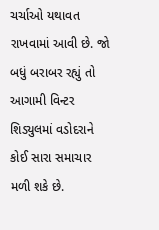ચર્ચાઓ યથાવત રાખવામાં આવી છે. જો બધું બરાબર રહ્યું તો આગામી વિન્ટર શિડ્યુલમાં વડોદરાને કોઈ સારા સમાચાર મળી શકે છે.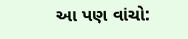આ પણ વાંચો: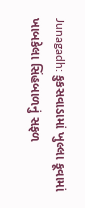Junagadh: કુકસવાડામાં ખુલ્લા કૂવામાં ખાબકેલા સિંહબાળનું સફળ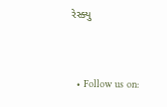રેસ્ક્યુ


  • Follow us on: